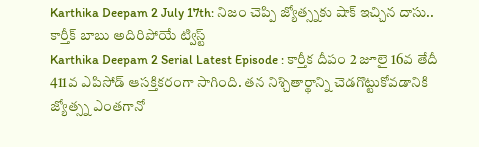Karthika Deepam 2 July 17th: నిజం చెప్పి జ్యోత్స్నకు షాక్ ఇచ్చిన దాసు.. కార్తీక్ బాబు అదిరిపోయే ట్విస్ట్
Karthika Deepam 2 Serial Latest Episode : కార్తీక దీపం 2 జూలై 16వ తేదీ 411వ ఎపిసోడ్ ఆసక్తికరంగా సాగింది. తన నిశ్చితార్థాన్ని చెడగొట్టుకోవడానికి జ్యోత్స్న ఎంతగానో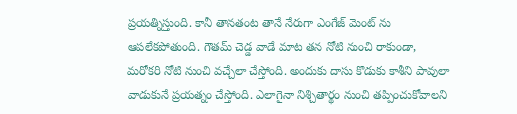ప్రయత్నిస్తుంది. కానీ తానతంట తానే నేరుగా ఎంగేజ్ మెంట్ ను ఆపలేకపోతుంది. గౌతమ్ చెడ్డ వాడే మాట తన నోటి నుంచి రాకుండా, మరోకరి నోటి నుంచి వచ్చేలా చేస్తోంది. అందుకు దాసు కొడుకు కాశీని పావులా వాడుకునే ప్రయత్నం చేస్తోంది. ఎలాగైనా నిశ్చితార్థం నుంచి తప్పించుకోవాలని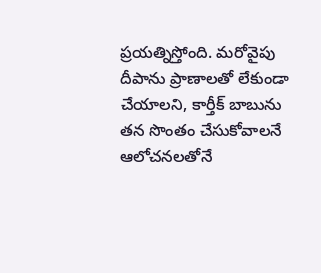ప్రయత్నిస్తోంది. మరోవైపు దీపాను ప్రాణాలతో లేకుండా చేయాలని, కార్తీక్ బాబును తన సొంతం చేసుకోవాలనే ఆలోచనలతోనే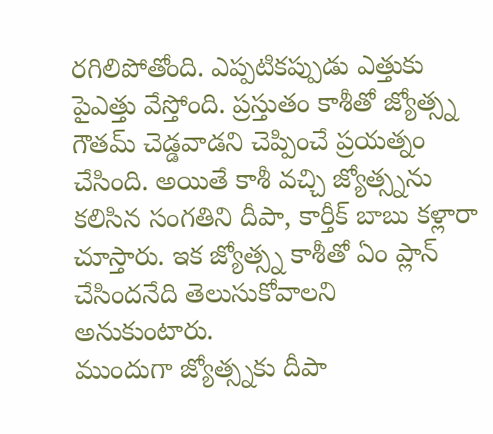రగిలిపోతోంది. ఎప్పటికప్పుడు ఎత్తుకు పైఎత్తు వేస్తోంది. ప్రస్తుతం కాశీతో జ్యోత్స్న గౌతమ్ చెడ్డవాడని చెప్పించే ప్రయత్నం చేసింది. అయితే కాశీ వచ్చి జ్యోత్స్నను కలిసిన సంగతిని దీపా, కార్తీక్ బాబు కళ్లారా చూస్తారు. ఇక జ్యోత్స్న కాశీతో ఏం ప్లాన్ చేసిందనేది తెలుసుకోవాలని అనుకుంటారు.
ముందుగా జ్యోత్స్నకు దీపా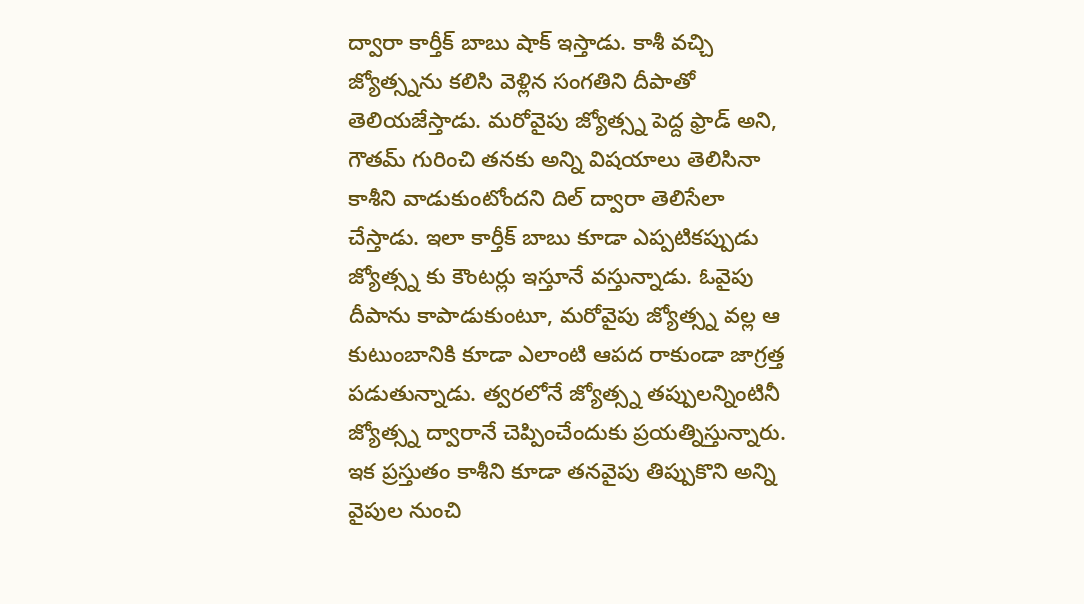ద్వారా కార్తీక్ బాబు షాక్ ఇస్తాడు. కాశీ వచ్చి జ్యోత్స్నను కలిసి వెళ్లిన సంగతిని దీపాతో తెలియజేస్తాడు. మరోవైపు జ్యోత్స్న పెద్ద ఫ్రాడ్ అని, గౌతమ్ గురించి తనకు అన్ని విషయాలు తెలిసినా కాశీని వాడుకుంటోందని దిల్ ద్వారా తెలిసేలా చేస్తాడు. ఇలా కార్తీక్ బాబు కూడా ఎప్పటికప్పుడు జ్యోత్స్న కు కౌంటర్లు ఇస్తూనే వస్తున్నాడు. ఓవైపు దీపాను కాపాడుకుంటూ, మరోవైపు జ్యోత్స్న వల్ల ఆ కుటుంబానికి కూడా ఎలాంటి ఆపద రాకుండా జాగ్రత్త పడుతున్నాడు. త్వరలోనే జ్యోత్స్న తప్పులన్నింటినీ జ్యోత్స్న ద్వారానే చెప్పించేందుకు ప్రయత్నిస్తున్నారు. ఇక ప్రస్తుతం కాశీని కూడా తనవైపు తిప్పుకొని అన్ని వైపుల నుంచి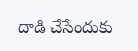దాడి చేసేందుకు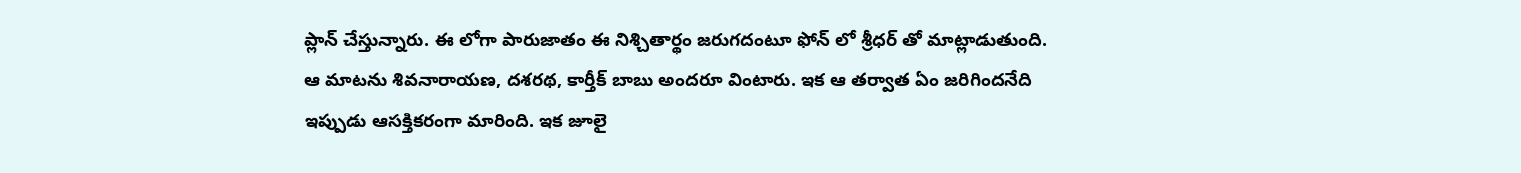ప్లాన్ చేస్తున్నారు. ఈ లోగా పారుజాతం ఈ నిశ్చితార్థం జరుగదంటూ ఫోన్ లో శ్రీధర్ తో మాట్లాడుతుంది. ఆ మాటను శివనారాయణ, దశరథ, కార్తీక్ బాబు అందరూ వింటారు. ఇక ఆ తర్వాత ఏం జరిగిందనేది ఇప్పుడు ఆసక్తికరంగా మారింది. ఇక జూలై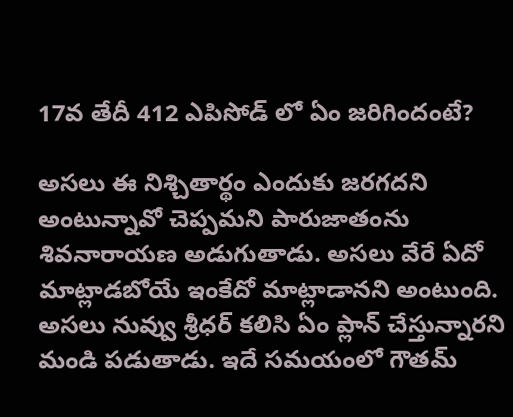17వ తేదీ 412 ఎపిసోడ్ లో ఏం జరిగిందంటే?

అసలు ఈ నిశ్చితార్థం ఎందుకు జరగదని అంటున్నావో చెప్పమని పారుజాతంను శివనారాయణ అడుగుతాడు. అసలు వేరే ఏదో మాట్లాడబోయే ఇంకేదో మాట్లాడానని అంటుంది. అసలు నువ్వు శ్రీధర్ కలిసి ఏం ప్లాన్ చేస్తున్నారని మండి పడుతాడు. ఇదే సమయంలో గౌతమ్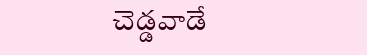చెడ్డవాడే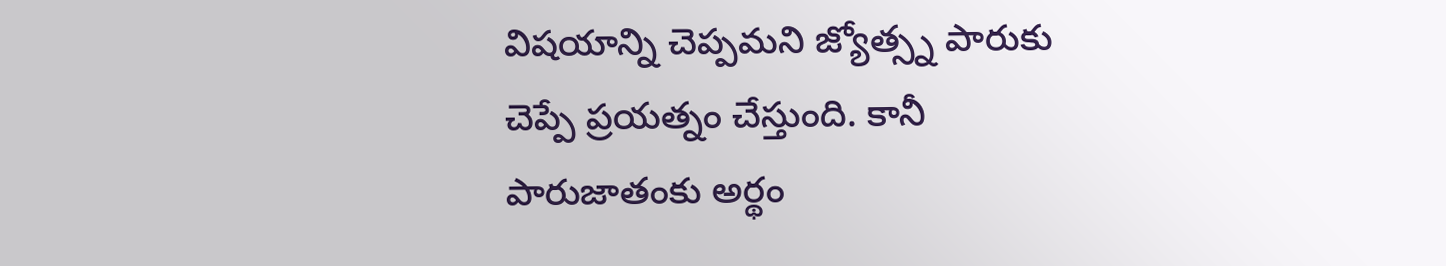విషయాన్ని చెప్పమని జ్యోత్స్న పారుకు చెప్పే ప్రయత్నం చేస్తుంది. కానీ పారుజాతంకు అర్థం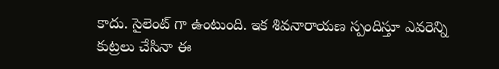కాదు. సైలెంట్ గా ఉంటుంది. ఇక శివనారాయణ స్పందిస్తూ ఎవరెన్ని కుట్రలు చేసినా ఈ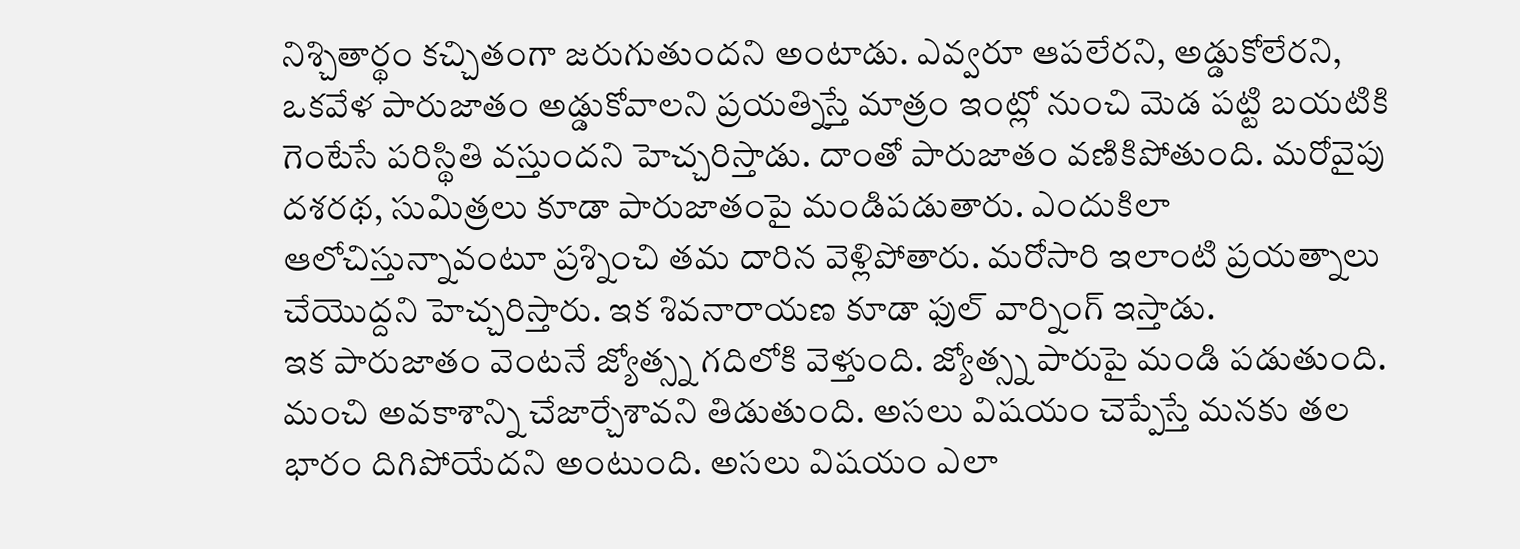నిశ్చితార్థం కచ్చితంగా జరుగుతుందని అంటాడు. ఎవ్వరూ ఆపలేరని, అడ్డుకోలేరని, ఒకవేళ పారుజాతం అడ్డుకోవాలని ప్రయత్నిస్తే మాత్రం ఇంట్లో నుంచి మెడ పట్టి బయటికి గెంటేసే పరిస్థితి వస్తుందని హెచ్చరిస్తాడు. దాంతో పారుజాతం వణికిపోతుంది. మరోవైపు దశరథ, సుమిత్రలు కూడా పారుజాతంపై మండిపడుతారు. ఎందుకిలా ఆలోచిస్తున్నావంటూ ప్రశ్నించి తమ దారిన వెళ్లిపోతారు. మరోసారి ఇలాంటి ప్రయత్నాలు చేయొద్దని హెచ్చరిస్తారు. ఇక శివనారాయణ కూడా ఫుల్ వార్నింగ్ ఇస్తాడు.
ఇక పారుజాతం వెంటనే జ్యోత్స్న గదిలోకి వెళ్తుంది. జ్యోత్స్న పారుపై మండి పడుతుంది. మంచి అవకాశాన్ని చేజార్చేశావని తిడుతుంది. అసలు విషయం చెప్పేస్తే మనకు తల భారం దిగిపోయేదని అంటుంది. అసలు విషయం ఎలా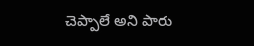చెప్పాలే అని పారు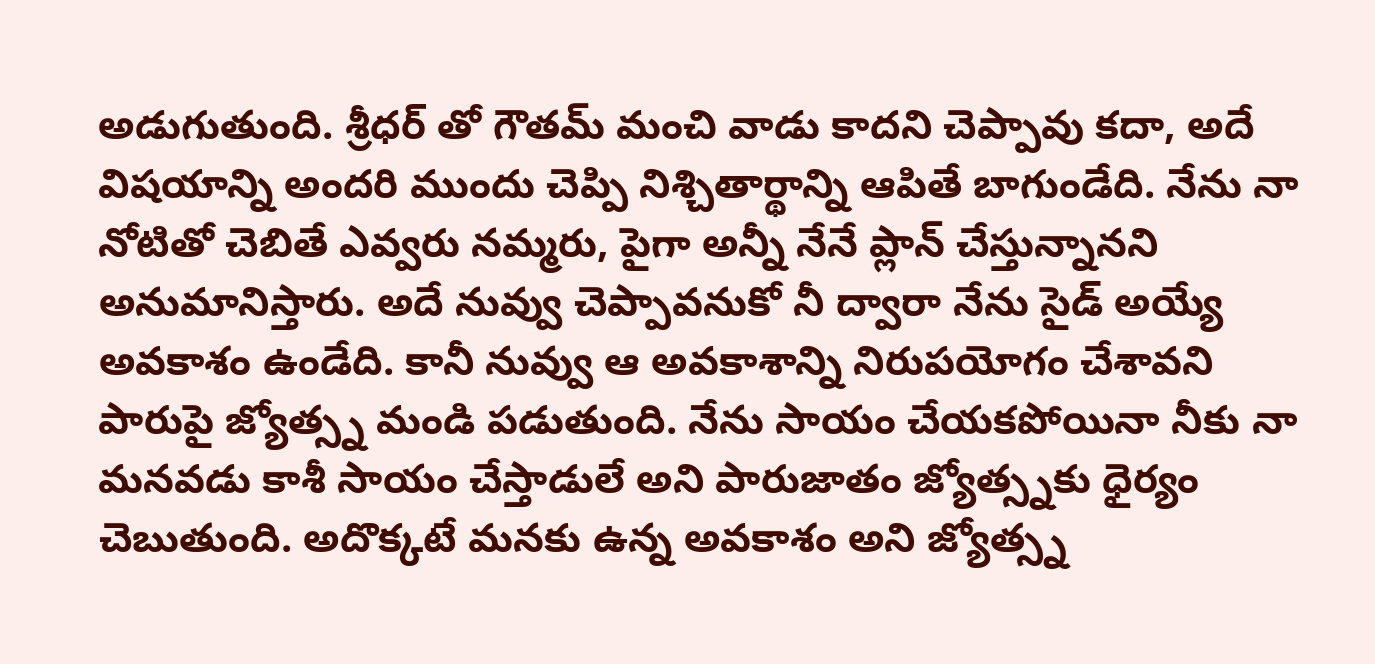అడుగుతుంది. శ్రీధర్ తో గౌతమ్ మంచి వాడు కాదని చెప్పావు కదా, అదే విషయాన్ని అందరి ముందు చెప్పి నిశ్చితార్థాన్ని ఆపితే బాగుండేది. నేను నా నోటితో చెబితే ఎవ్వరు నమ్మరు, పైగా అన్నీ నేనే ప్లాన్ చేస్తున్నానని అనుమానిస్తారు. అదే నువ్వు చెప్పావనుకో నీ ద్వారా నేను సైడ్ అయ్యే అవకాశం ఉండేది. కానీ నువ్వు ఆ అవకాశాన్ని నిరుపయోగం చేశావని పారుపై జ్యోత్స్న మండి పడుతుంది. నేను సాయం చేయకపోయినా నీకు నా మనవడు కాశీ సాయం చేస్తాడులే అని పారుజాతం జ్యోత్స్నకు ధైర్యం చెబుతుంది. అదొక్కటే మనకు ఉన్న అవకాశం అని జ్యోత్స్న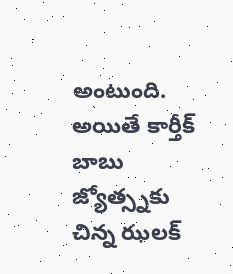అంటుంది. అయితే కార్తీక్ బాబు జ్యోత్స్నకు చిన్న ఝలక్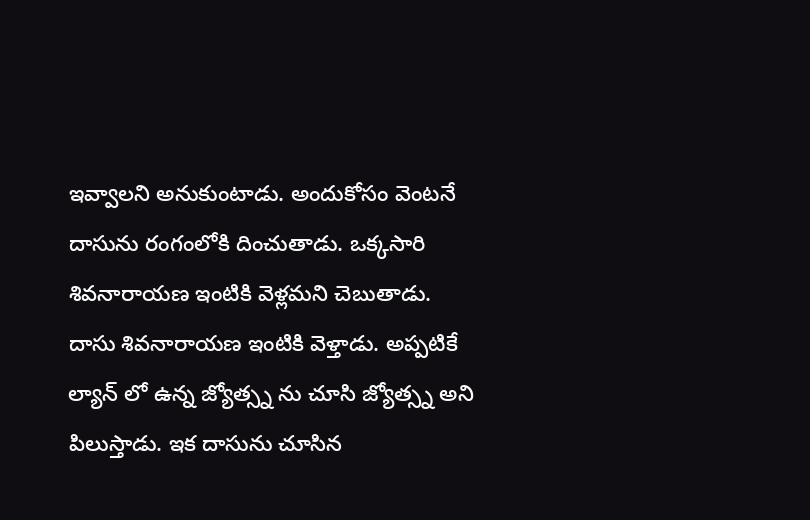ఇవ్వాలని అనుకుంటాడు. అందుకోసం వెంటనే దాసును రంగంలోకి దించుతాడు. ఒక్కసారి శివనారాయణ ఇంటికి వెళ్లమని చెబుతాడు.
దాసు శివనారాయణ ఇంటికి వెళ్తాడు. అప్పటికే ల్యాన్ లో ఉన్న జ్యోత్స్న ను చూసి జ్యోత్స్న అని పిలుస్తాడు. ఇక దాసును చూసిన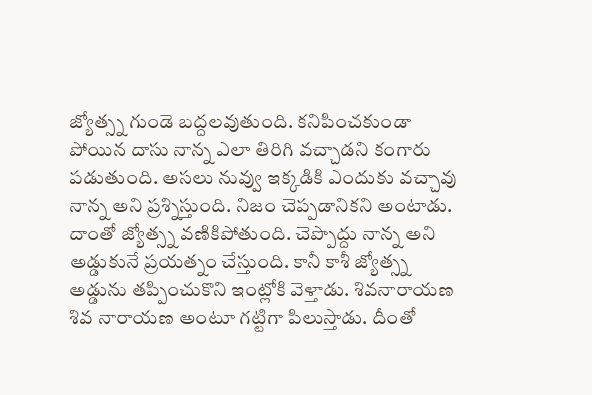జ్యోత్స్న గుండె బద్దలవుతుంది. కనిపించకుండా పోయిన దాసు నాన్న ఎలా తిరిగి వచ్చాడని కంగారు పడుతుంది. అసలు నువ్వు ఇక్కడికి ఎందుకు వచ్చావు నాన్న అని ప్రశ్నిస్తుంది. నిజం చెప్పడానికని అంటాడు. దాంతో జ్యోత్స్న వణికిపోతుంది. చెప్పొద్దు నాన్న అని అడ్డుకునే ప్రయత్నం చేస్తుంది. కానీ కాశీ జ్యోత్స్న అడ్డును తప్పించుకొని ఇంట్లోకి వెళ్తాడు. శివనారాయణ శివ నారాయణ అంటూ గట్టిగా పిలుస్తాడు. దీంతో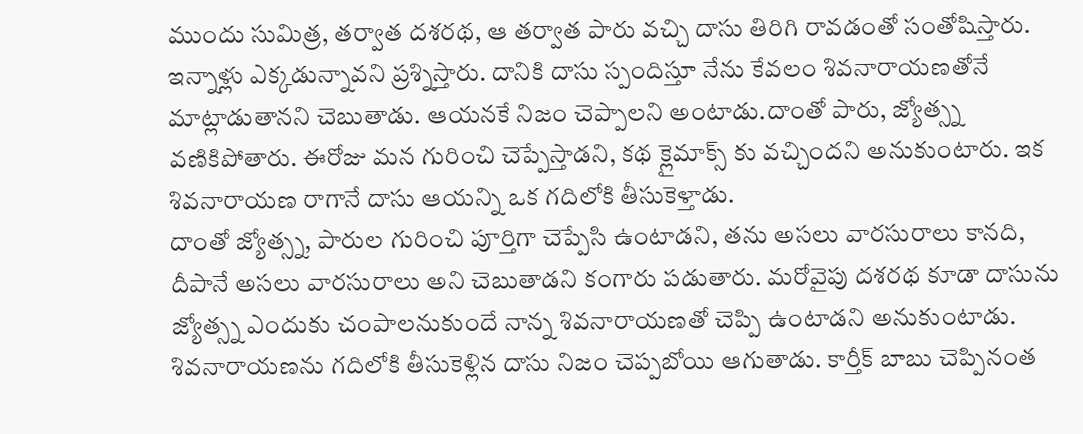ముందు సుమిత్ర, తర్వాత దశరథ, ఆ తర్వాత పారు వచ్చి దాసు తిరిగి రావడంతో సంతోషిస్తారు. ఇన్నాళ్లు ఎక్కడున్నావని ప్రశ్నిస్తారు. దానికి దాసు స్పందిస్తూ నేను కేవలం శివనారాయణతోనే మాట్లాడుతానని చెబుతాడు. ఆయనకే నిజం చెప్పాలని అంటాడు.దాంతో పారు, జ్యోత్స్న వణికిపోతారు. ఈరోజు మన గురించి చెప్పేస్తాడని, కథ క్లైమాక్స్ కు వచ్చిందని అనుకుంటారు. ఇక శివనారాయణ రాగానే దాసు ఆయన్ని ఒక గదిలోకి తీసుకెళ్తాడు.
దాంతో జ్యోత్స్న, పారుల గురించి పూర్తిగా చెప్పేసి ఉంటాడని, తను అసలు వారసురాలు కానది, దీపానే అసలు వారసురాలు అని చెబుతాడని కంగారు పడుతారు. మరోవైపు దశరథ కూడా దాసును జ్యోత్స్న ఎందుకు చంపాలనుకుందే నాన్న శివనారాయణతో చెప్పి ఉంటాడని అనుకుంటాడు. శివనారాయణను గదిలోకి తీసుకెళ్లిన దాసు నిజం చెప్పబోయి ఆగుతాడు. కార్తీక్ బాబు చెప్పినంత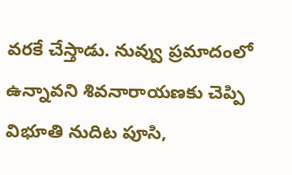వరకే చేస్తాడు. నువ్వు ప్రమాదంలో ఉన్నావని శివనారాయణకు చెప్పి విభూతి నుదిట పూసి,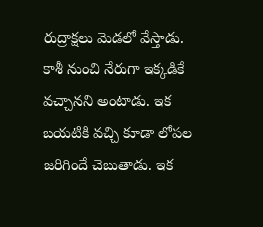రుద్రాక్షలు మెడలో వేస్తాడు. కాశీ నుంచి నేరుగా ఇక్కడికే వచ్చానని అంటాడు. ఇక బయటికి వచ్చి కూడా లోపల జరిగిందే చెబుతాడు. ఇక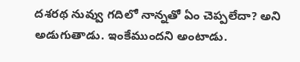దశరథ నువ్వు గదిలో నాన్నతో ఏం చెప్పలేదా? అని అడుగుతాడు. ఇంకేముందని అంటాడు.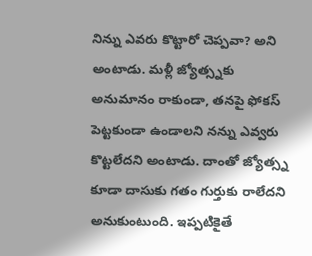నిన్ను ఎవరు కొట్టారో చెప్పవా? అని అంటాడు. మళ్లీ జ్యోత్స్నకు అనుమానం రాకుండా, తనపై ఫోకస్ పెట్టకుండా ఉండాలని నన్ను ఎవ్వరు కొట్టలేదని అంటాడు. దాంతో జ్యోత్స్న కూడా దాసుకు గతం గుర్తుకు రాలేదని అనుకుంటుంది. ఇప్పటికైతే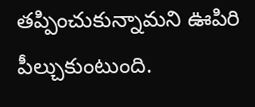తప్పించుకున్నామని ఊపిరి పీల్చుకుంటుంది.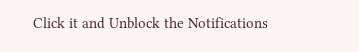Click it and Unblock the Notifications